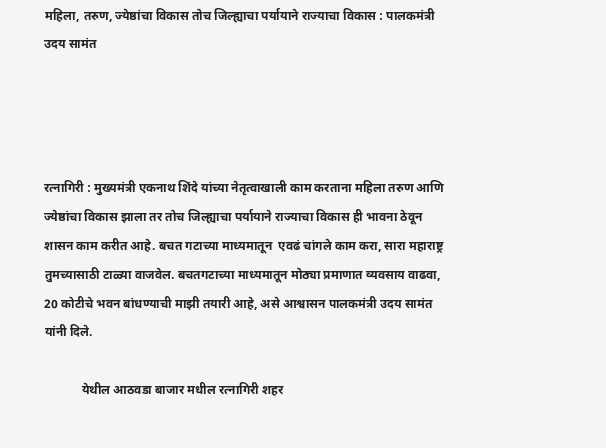महिला, तरुण, ज्येष्ठांचा विकास तोच जिल्ह्याचा पर्यायाने राज्याचा विकास : पालकमंत्री उदय सामंत




रत्नागिरी : मुख्यमंत्री एकनाथ शिंदे यांच्या नेतृत्वाखाली काम करताना महिला तरुण आणि ज्येष्ठांचा विकास झाला तर तोच जिल्ह्याचा पर्यायाने राज्याचा विकास ही भावना ठेवून शासन काम करीत आहे. बचत गटाच्या माध्यमातून  एवढं चांगले काम करा, सारा महाराष्ट्र तुमच्यासाठी टाळ्या वाजवेल. बचतगटाच्या माध्यमातून मोठ्या प्रमाणात व्यवसाय वाढवा, 20 कोटीचे भवन बांधण्याची माझी तयारी आहे, असे आश्वासन पालकमंत्री उदय सामंत यांनी दिले.

            येथील आठवडा बाजार मधील रत्नागिरी शहर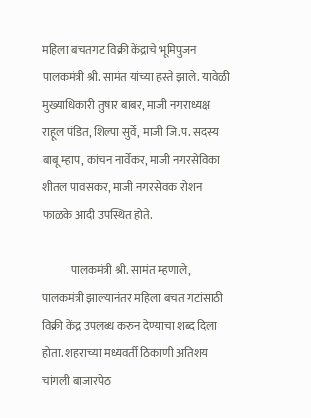महिला बचतगट विक्री केंद्राचे भूमिपुजन पालकमंत्री श्री. सामंत यांच्या हस्ते झाले. यावेळी मुख्याधिकारी तुषार बाबर, माजी नगराध्यक्ष राहूल पंडित, शिल्पा सुर्वे, माजी जि.प. सदस्य बाबू म्हाप, कांचन नार्वेकर, माजी नगरसेविका शीतल पावसकर, माजी नगरसेवक रोशन फाळके आदी उपस्थित होते.

            पालकमंत्री श्री. सामंत म्हणाले, पालकमंत्री झाल्यानंतर महिला बचत गटांसाठी विक्री केंद्र उपलब्ध करुन देण्याचा शब्द दिला होता. शहराच्या मध्यवर्ती ठिकाणी अतिशय चांगली बाजारपेठ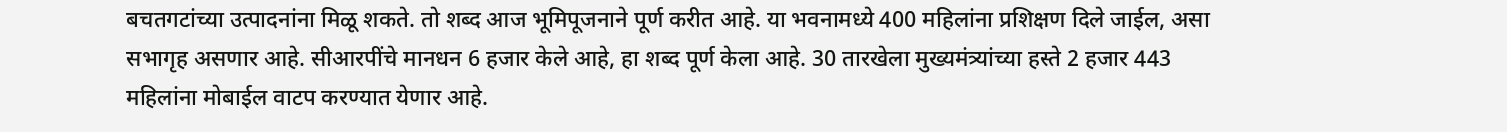बचतगटांच्या उत्पादनांना मिळू शकते. तो शब्द आज भूमिपूजनाने पूर्ण करीत आहे. या भवनामध्ये 400 महिलांना प्रशिक्षण दिले जाईल, असा सभागृह असणार आहे. सीआरपींचे मानधन 6 हजार केले आहे, हा शब्द पूर्ण केला आहे. 30 तारखेला मुख्यमंत्र्यांच्या हस्ते 2 हजार 443 महिलांना मोबाईल वाटप करण्यात येणार आहे.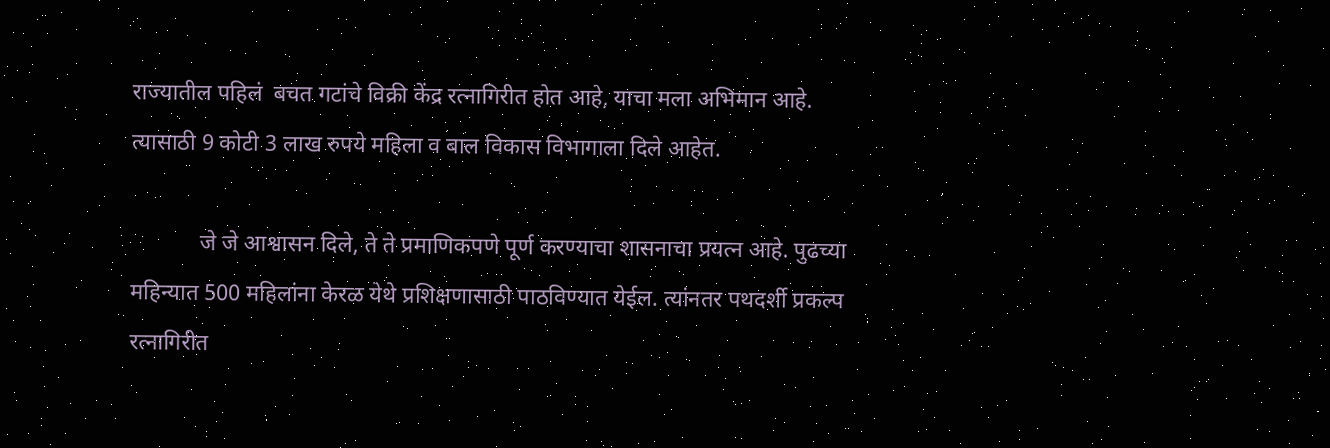राज्यातील पहिलं  बचत गटांचे विक्री केंद्र रत्नागिरीत होत आहे, याचा मला अभिमान आहे. त्यासाठी 9 कोटी 3 लाख रुपये महिला व बाल विकास विभागाला दिले आहेत.

            जे जे आश्वासन दिले, ते ते प्रमाणिकपणे पूर्ण करण्याचा शासनाचा प्रयत्न आहे. पुढच्या महिन्यात 500 महिलांना केरळ येथे प्रशिक्षणासाठी पाठविण्यात येईल. त्यांनतर पथदर्शी प्रकल्प रत्नागिरीत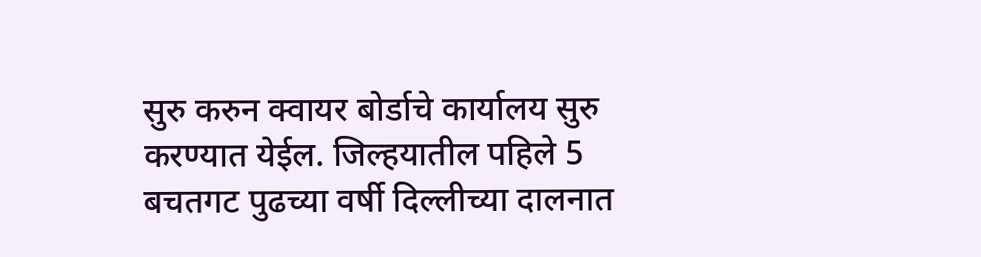सुरु करुन क्वायर बोर्डाचे कार्यालय सुरु करण्यात येईल. जिल्हयातील पहिले 5 बचतगट पुढच्या वर्षी दिल्लीच्या दालनात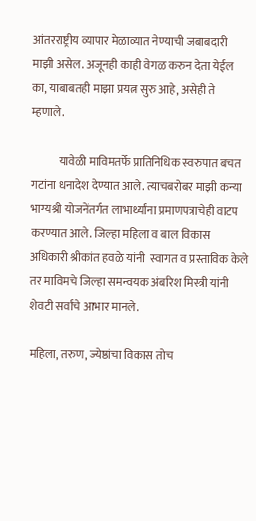आंतरराष्ट्रीय व्यापार मेळाव्यात नेण्याची जबाबदारी माझी असेल. अजूनही काही वेगळ करुन देता येईल का, याबाबतही माझा प्रयत्न सुरु आहे, असेही ते म्हणाले.

            यावेळी माविमतर्फे प्रातिनिधिक स्वरुपात बचत गटांना धनादेश देण्यात आले. त्याचबरोबर माझी कन्या भाग्यश्री योजनेंतर्गत लाभार्थ्यांना प्रमाणपत्राचेही वाटप करण्यात आले. जिल्हा महिला व बाल विकास अधिकारी श्रीकांत हवळे यांनी  स्वागत व प्रस्ताविक केले तर माविमचे जिल्हा समन्वयक अंबरिश मिस्त्री यांनी शेवटी सर्वांचे आभार मानले.

महिला, तरुण, ज्येष्ठांचा विकास तोच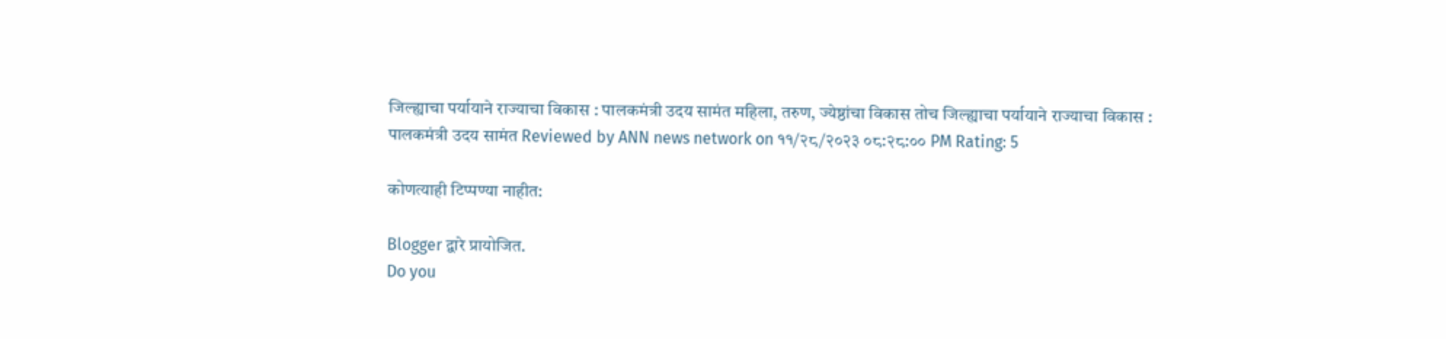जिल्ह्याचा पर्यायाने राज्याचा विकास : पालकमंत्री उदय सामंत महिला, तरुण, ज्येष्ठांचा विकास तोच जिल्ह्याचा पर्यायाने राज्याचा विकास : पालकमंत्री उदय सामंत Reviewed by ANN news network on ११/२८/२०२३ ०८:२८:०० PM Rating: 5

कोणत्याही टिप्पण्‍या नाहीत:

Blogger द्वारे प्रायोजित.
Do you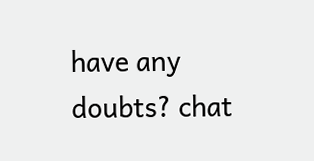have any doubts? chat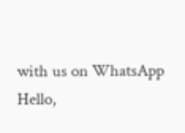with us on WhatsApp
Hello,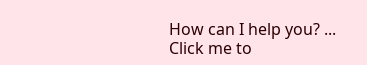How can I help you? ...
Click me to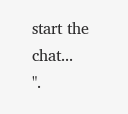start the chat...
".